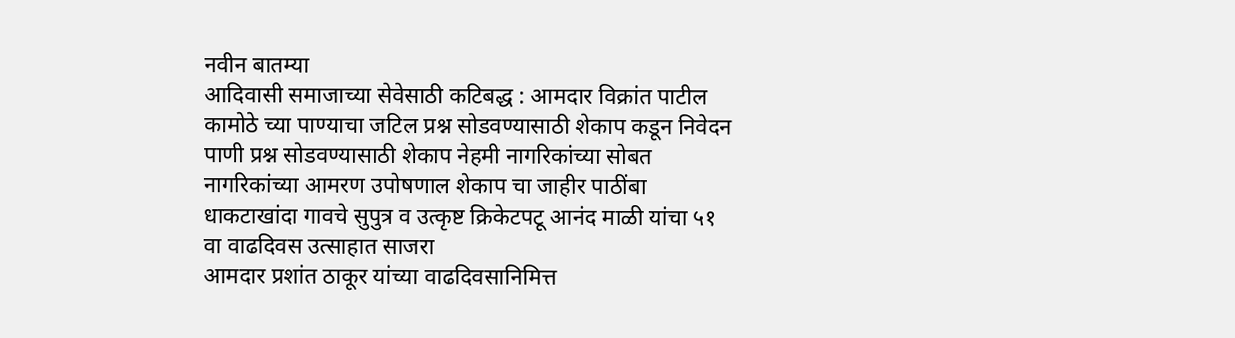नवीन बातम्या
आदिवासी समाजाच्या सेवेसाठी कटिबद्ध : आमदार विक्रांत पाटील
कामोठे च्या पाण्याचा जटिल प्रश्न सोडवण्यासाठी शेकाप कडून निवेदन
पाणी प्रश्न सोडवण्यासाठी शेकाप नेहमी नागरिकांच्या सोबत नागरिकांच्या आमरण उपोषणाल शेकाप चा जाहीर पाठींबा
धाकटाखांदा गावचे सुपुत्र व उत्कृष्ट क्रिकेटपटू आनंद माळी यांचा ५१ वा वाढदिवस उत्साहात साजरा
आमदार प्रशांत ठाकूर यांच्या वाढदिवसानिमित्त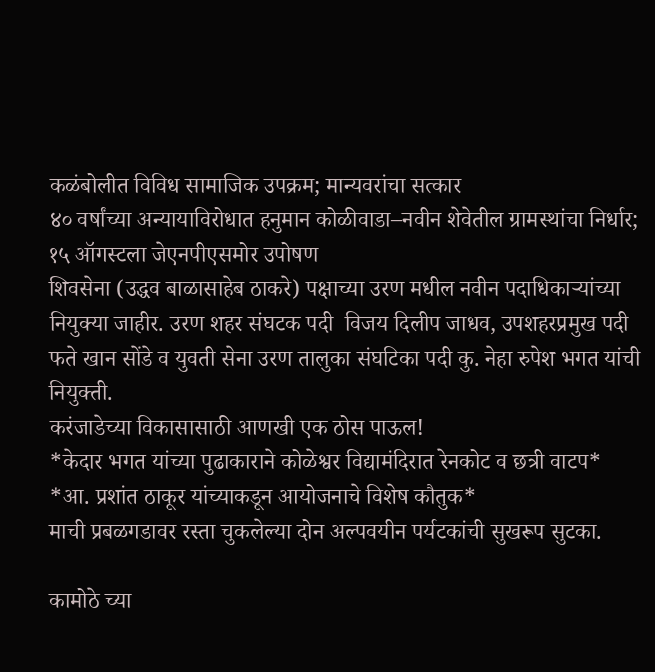कळंबोलीत विविध सामाजिक उपक्रम; मान्यवरांचा सत्कार
४० वर्षांच्या अन्यायाविरोधात हनुमान कोळीवाडा–नवीन शेवेतील ग्रामस्थांचा निर्धार; १५ ऑगस्टला जेएनपीएसमोर उपोषण
शिवसेना (उद्धव बाळासाहेब ठाकरे) पक्षाच्या उरण मधील नवीन पदाधिकाऱ्यांच्या नियुक्या जाहीर. उरण शहर संघटक पदी  विजय दिलीप जाधव, उपशहरप्रमुख पदी फते खान सोंडे व युवती सेना उरण तालुका संघटिका पदी कु. नेहा रुपेश भगत यांची नियुक्ती.
करंजाडेच्या विकासासाठी आणखी एक ठोस पाऊल!
*केदार भगत यांच्या पुढाकाराने कोळेश्वर विद्यामंदिरात रेनकोट व छत्री वाटप*
*आ. प्रशांत ठाकूर यांच्याकडून आयोजनाचे विशेष कौतुक*
माची प्रबळगडावर रस्ता चुकलेल्या दोन अल्पवयीन पर्यटकांची सुखरूप सुटका.

कामोठे च्या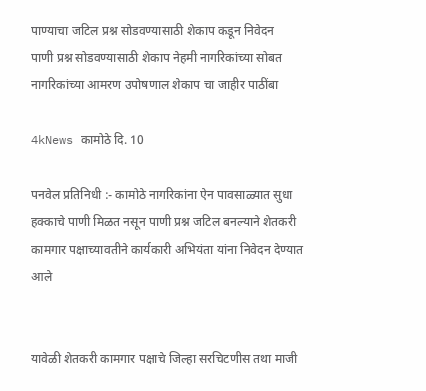पाण्याचा जटिल प्रश्न सोडवण्यासाठी शेकाप कडून निवेदन
पाणी प्रश्न सोडवण्यासाठी शेकाप नेहमी नागरिकांच्या सोबत नागरिकांच्या आमरण उपोषणाल शेकाप चा जाहीर पाठींबा

4kNews कामोठे दि. 10

पनवेल प्रतिनिधी :- कामोठे नागरिकांना ऐन पावसाळ्यात सुधा हक्काचे पाणी मिळत नसून पाणी प्रश्न जटिल बनल्याने शेतकरी कामगार पक्षाच्यावतीने कार्यकारी अभियंता यांना निवेदन देण्यात आले


यावेळी शेतकरी कामगार पक्षाचे जिल्हा सरचिटणीस तथा माजी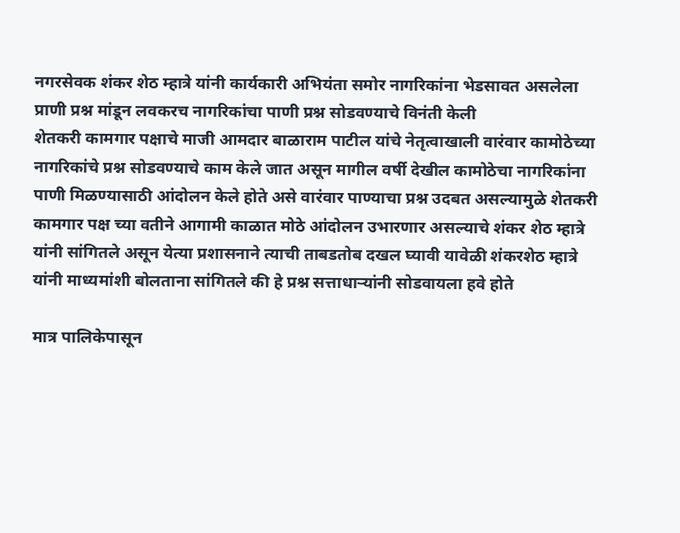नगरसेवक शंकर शेठ म्हात्रे यांनी कार्यकारी अभियंता समोर नागरिकांना भेडसावत असलेला प्राणी प्रश्न मांडून लवकरच नागरिकांचा पाणी प्रश्न सोडवण्याचे विनंती केली
शेतकरी कामगार पक्षाचे माजी आमदार बाळाराम पाटील यांचे नेतृत्वाखाली वारंवार कामोठेच्या नागरिकांचे प्रश्न सोडवण्याचे काम केले जात असून मागील वर्षी देखील कामोठेचा नागरिकांना पाणी मिळण्यासाठी आंदोलन केले होते असे वारंवार पाण्याचा प्रश्न उदबत असल्यामुळे शेतकरी कामगार पक्ष च्या वतीने आगामी काळात मोठे आंदोलन उभारणार असल्याचे शंकर शेठ म्हात्रे यांनी सांगितले असून येत्या प्रशासनाने त्याची ताबडतोब दखल घ्यावी यावेळी शंकरशेठ म्हात्रे यांनी माध्यमांशी बोलताना सांगितले की हे प्रश्न सत्ताधाऱ्यांनी सोडवायला हवे होते

मात्र पालिकेपासून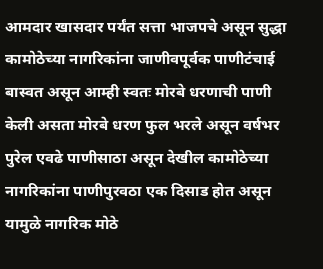आमदार खासदार पर्यंत सत्ता भाजपचे असून सुद्धा कामोठेच्या नागरिकांना जाणीवपूर्वक पाणीटंचाई बास्वत असून आम्ही स्वतः मोरबे धरणाची पाणी केली असता मोरबे धरण फुल भरले असून वर्षभर पुरेल एवढे पाणीसाठा असून देखील कामोठेच्या नागरिकांना पाणीपुरवठा एक दिसाड होत असून यामुळे नागरिक मोठे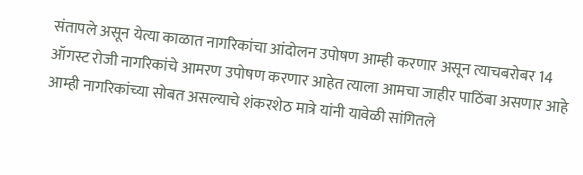संतापले असून येत्या काळात नागरिकांचा आंदोलन उपोषण आम्ही करणार असून त्याचबरोबर 14 ऑगस्ट रोजी नागरिकांचे आमरण उपोषण करणार आहेत त्याला आमचा जाहीर पाठिंबा असणार आहे आम्ही नागरिकांच्या सोबत असल्याचे शंकरशेठ मात्रे यांनी यावेळी सांगितले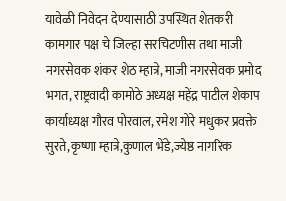यावेळी निवेदन देण्यासाठी उपस्थित शेतकरी कामगार पक्ष चे जिल्हा सरचिटणीस तथा माजी नगरसेवक शंकर शेठ म्हात्रे, माजी नगरसेवक प्रमोद भगत, राष्ट्रवादी कामोठे अध्यक्ष महेंद्र पाटील शेकाप कार्याध्यक्ष गौरव पोरवाल, रमेश गोरे मधुकर प्रवक्ते सुरते,कृष्णा म्हात्रे,कुणाल भेंडे,ज्येष्ठ नागरिक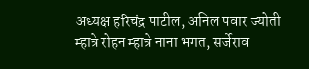अध्यक्ष हरिचंद्र पाटील, अनिल पवार ज्योती म्हात्रे रोहन म्हात्रे नाना भगत, सर्जेराव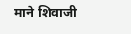माने शिवाजी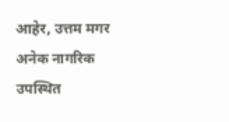आहेर, उत्तम मगर अनेक नागरिक उपस्थित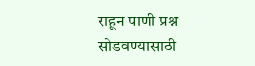राहून पाणी प्रश्न सोडवण्यासाठी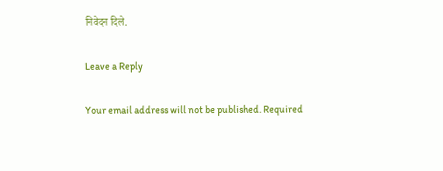निवेदन दिले.

Leave a Reply

Your email address will not be published. Required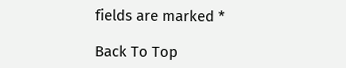fields are marked *

Back To Top